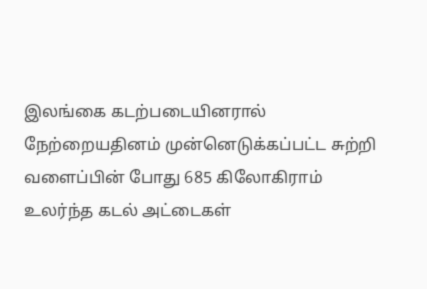இலங்கை கடற்படையினரால் நேற்றையதினம் முன்னெடுக்கப்பட்ட சுற்றி வளைப்பின் போது 685 கிலோகிராம் உலர்ந்த கடல் அட்டைகள்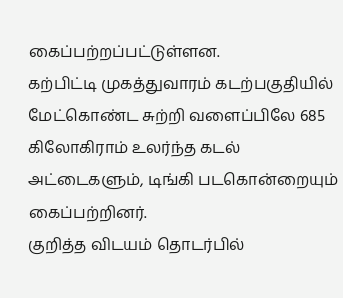கைப்பற்றப்பட்டுள்ளன.
கற்பிட்டி முகத்துவாரம் கடற்பகுதியில் மேட்கொண்ட சுற்றி வளைப்பிலே 685 கிலோகிராம் உலர்ந்த கடல் அட்டைகளும், டிங்கி படகொன்றையும் கைப்பற்றினர்.
குறித்த விடயம் தொடர்பில்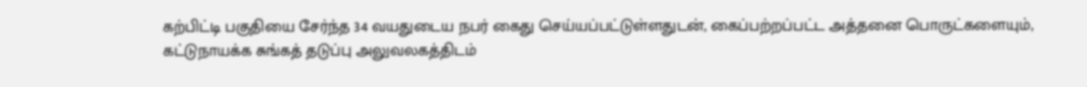கற்பிட்டி பகுதியை சேர்ந்த 34 வயதுடைய நபர் கைது செய்யப்பட்டுள்ளதுடன், கைப்பற்றப்பட்ட அத்தனை பொருட்களையும், கட்டுநாயக்க சுங்கத் தடுப்பு அலுவலகத்திடம்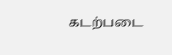கடற்படை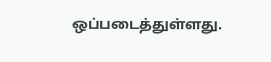ஒப்படைத்துள்ளது.